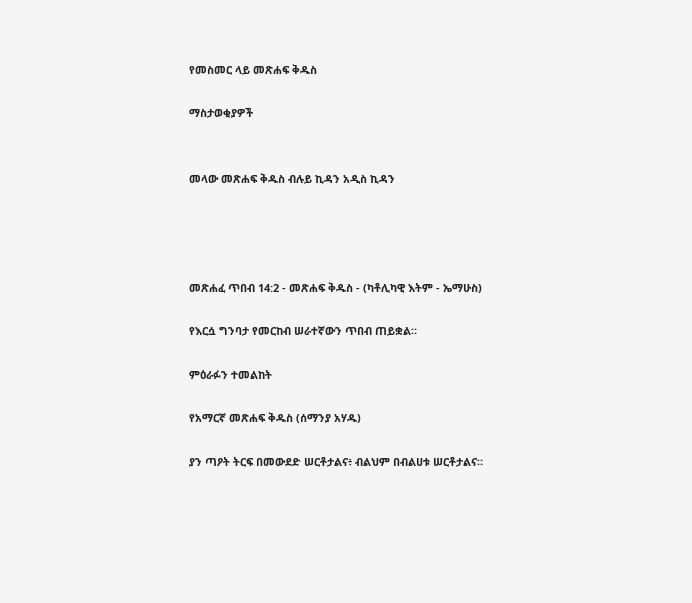የመስመር ላይ መጽሐፍ ቅዱስ

ማስታወቂያዎች


መላው መጽሐፍ ቅዱስ ብሉይ ኪዳን አዲስ ኪዳን




መጽሐፈ ጥበብ 14:2 - መጽሐፍ ቅዱስ - (ካቶሊካዊ እትም - ኤማሁስ)

የእርሷ ግንባታ የመርከብ ሠራተኛውን ጥበብ ጠይቋል።

ምዕራፉን ተመልከት

የአማርኛ መጽሐፍ ቅዱስ (ሰማንያ አሃዱ)

ያን ጣዖት ትርፍ በመውደድ ሠርቶታልና፥ ብልህም በብልሀቱ ሠርቶታልና።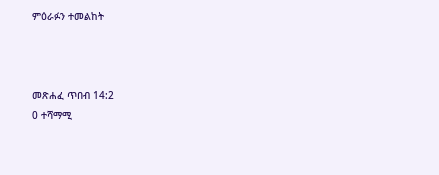ምዕራፉን ተመልከት



መጽሐፈ ጥበብ 14:2
0 ተሻማሚ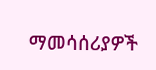ማመሳሰሪያዎች